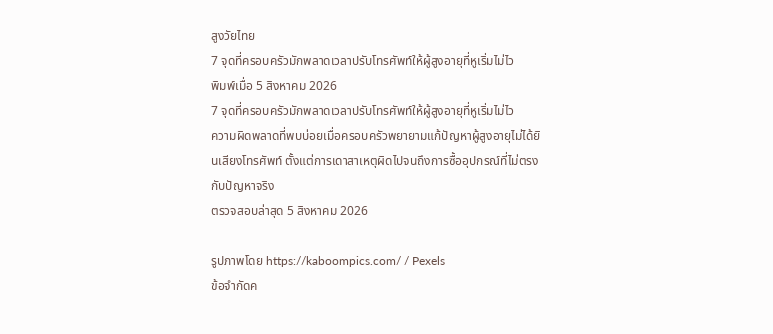สูงวัยไทย
7 จุดที่ครอบครัวมักพลาดเวลาปรับโทรศัพท์ให้ผู้สูงอายุที่หูเริ่มไม่ไว
พิมพ์เมื่อ 5 สิงหาคม 2026
7 จุดที่ครอบครัวมักพลาดเวลาปรับโทรศัพท์ให้ผู้สูงอายุที่หูเริ่มไม่ไว
ความผิดพลาดที่พบบ่อยเมื่อครอบครัวพยายามแก้ปัญหาผู้สูงอายุไม่ได้ยินเสียงโทรศัพท์ ตั้งแต่การเดาสาเหตุผิดไปจนถึงการซื้ออุปกรณ์ที่ไม่ตรงกับปัญหาจริง
ตรวจสอบล่าสุด 5 สิงหาคม 2026

รูปภาพโดย https://kaboompics.com/ / Pexels
ข้อจำกัดค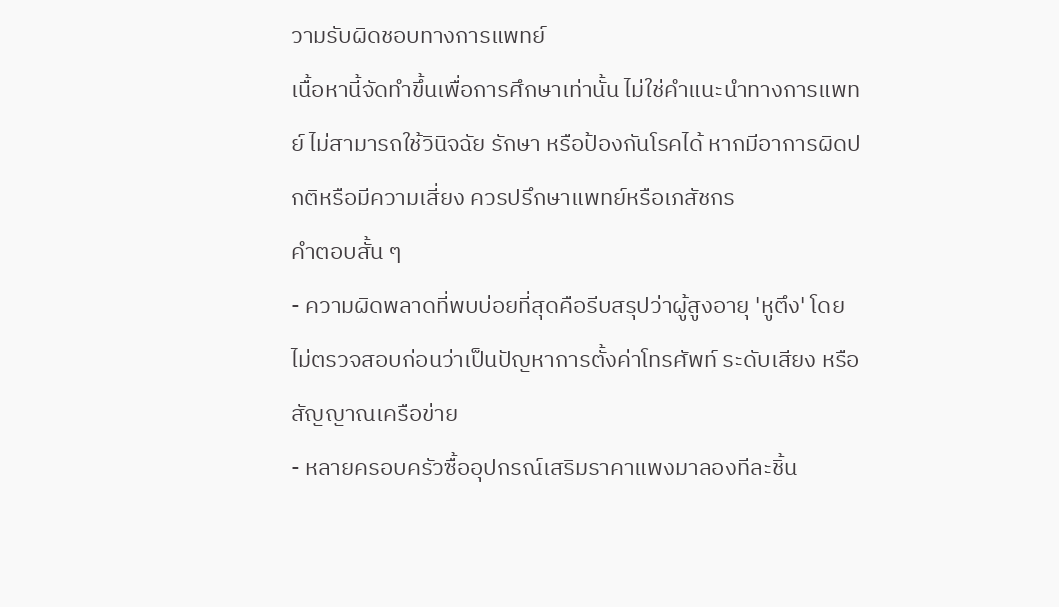วามรับผิดชอบทางการแพทย์
เนื้อหานี้จัดทำขึ้นเพื่อการศึกษาเท่านั้น ไม่ใช่คำแนะนำทางการแพทย์ ไม่สามารถใช้วินิจฉัย รักษา หรือป้องกันโรคได้ หากมีอาการผิดปกติหรือมีความเสี่ยง ควรปรึกษาแพทย์หรือเภสัชกร
คำตอบสั้น ๆ
- ความผิดพลาดที่พบบ่อยที่สุดคือรีบสรุปว่าผู้สูงอายุ 'หูตึง' โดยไม่ตรวจสอบก่อนว่าเป็นปัญหาการตั้งค่าโทรศัพท์ ระดับเสียง หรือสัญญาณเครือข่าย
- หลายครอบครัวซื้ออุปกรณ์เสริมราคาแพงมาลองทีละชิ้น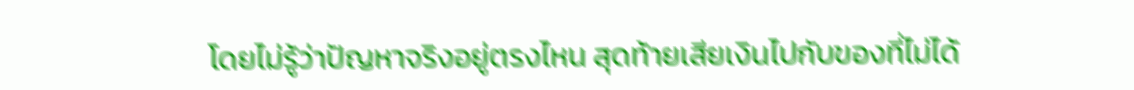โดยไม่รู้ว่าปัญหาจริงอยู่ตรงไหน สุดท้ายเสียเงินไปกับของที่ไม่ได้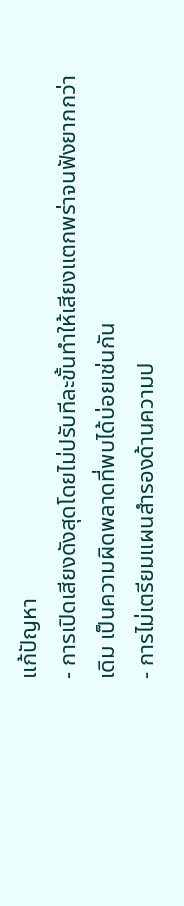แก้ปัญหา
- การเปิดเสียงดังสุดโดยไม่ปรับทีละขั้นทำให้เสียงแตกพร่าจนฟังยากกว่าเดิม เป็นความผิดพลาดที่พบได้บ่อยเช่นกัน
- การไม่เตรียมแผนสำรองด้านความป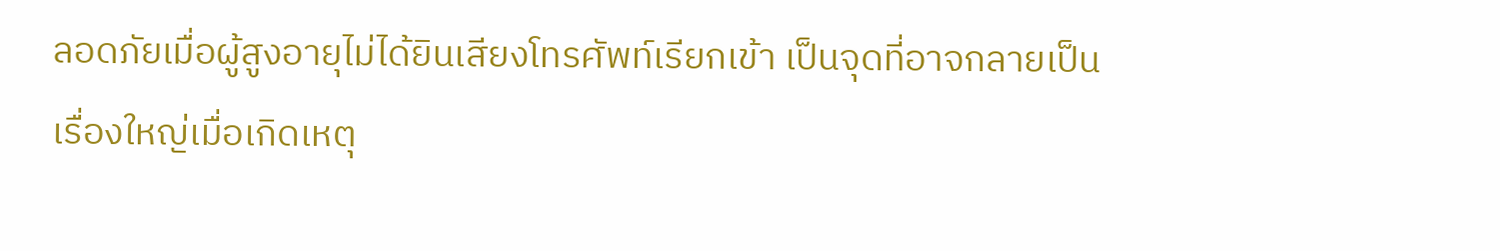ลอดภัยเมื่อผู้สูงอายุไม่ได้ยินเสียงโทรศัพท์เรียกเข้า เป็นจุดที่อาจกลายเป็นเรื่องใหญ่เมื่อเกิดเหตุ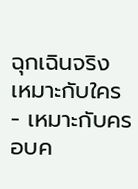ฉุกเฉินจริง
เหมาะกับใคร
- เหมาะกับครอบค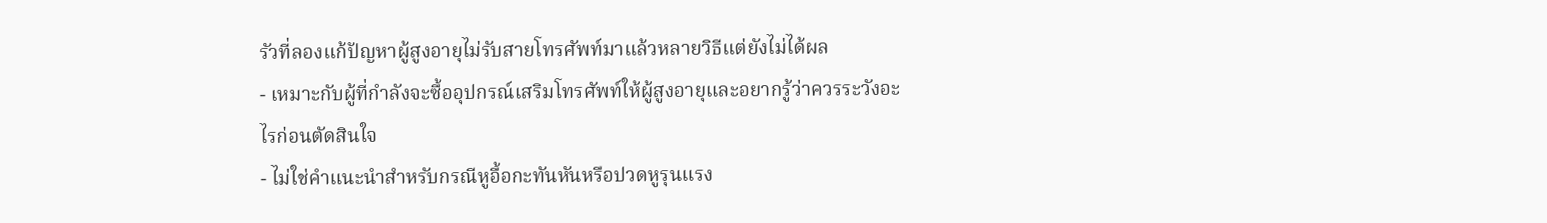รัวที่ลองแก้ปัญหาผู้สูงอายุไม่รับสายโทรศัพท์มาแล้วหลายวิธีแต่ยังไม่ได้ผล
- เหมาะกับผู้ที่กำลังจะซื้ออุปกรณ์เสริมโทรศัพท์ให้ผู้สูงอายุและอยากรู้ว่าควรระวังอะไรก่อนตัดสินใจ
- ไม่ใช่คำแนะนำสำหรับกรณีหูอื้อกะทันหันหรือปวดหูรุนแรง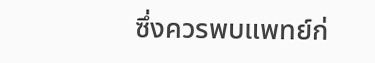ซึ่งควรพบแพทย์ก่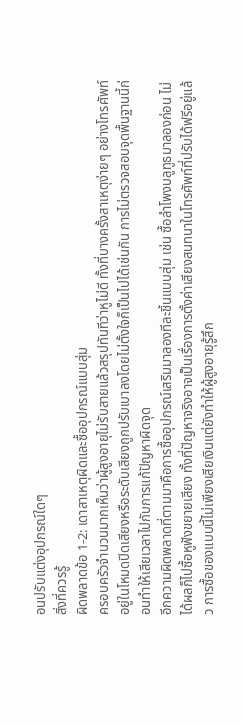อนปรับแต่งอุปกรณ์ใดๆ
สิ่งที่ควรรู้
ผิดพลาดข้อ 1-2: เดาสาเหตุผิดและซื้ออุปกรณ์แบบสุ่ม
ครอบครัวจำนวนมากเห็นว่าผู้สูงอายุไม่รับสายแล้วสรุปทันทีว่าหูไม่ดี ทั้งที่บางครั้งสาเหตุง่ายๆ อย่างโทรศัพท์อยู่ในโหมดปิดเสียงหรือระดับเสียงถูกปรับเบาลงโดยไม่ตั้งใจก็เป็นไปได้เช่นกัน การไม่ตรวจสอบจุดพื้นฐานนี้ก่อนทำให้เสียเวลาไปกับการแก้ปัญหาผิดจุด
อีกความผิดพลาดที่ตามมาคือการซื้ออุปกรณ์เสริมมาลองทีละชิ้นแบบสุ่ม เช่น ซื้อลำโพงบลูทูธมาลองก่อน ไม่ได้ผลก็ไปซื้อหูฟังขยายเสียง ทั้งที่ปัญหาจริงอาจเป็นเรื่องการตั้งค่าเสียงสนทนาในโทรศัพท์ที่ปรับได้ฟรีอยู่แล้ว การซื้อของแบบนี้ไม่เพียงเสียเงินแต่ยังทำให้ผู้สูงอายุรู้สึก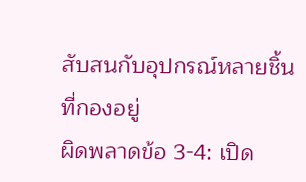สับสนกับอุปกรณ์หลายชิ้นที่กองอยู่
ผิดพลาดข้อ 3-4: เปิด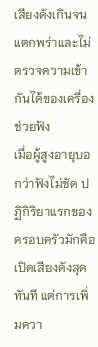เสียงดังเกินจนแตกพร่าและไม่ตรวจความเข้ากันได้ของเครื่องช่วยฟัง
เมื่อผู้สูงอายุบอกว่าฟังไม่ชัด ปฏิกิริยาแรกของครอบครัวมักคือเปิดเสียงดังสุดทันที แต่การเพิ่มควา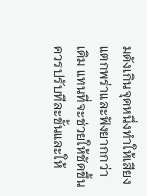มดังเกินจุดหนึ่งทำให้เสียงแตกพร่าและฟังยากกว่าเดิม แทนที่จะช่วยให้ชัดขึ้น ควรปรับทีละขั้นและให้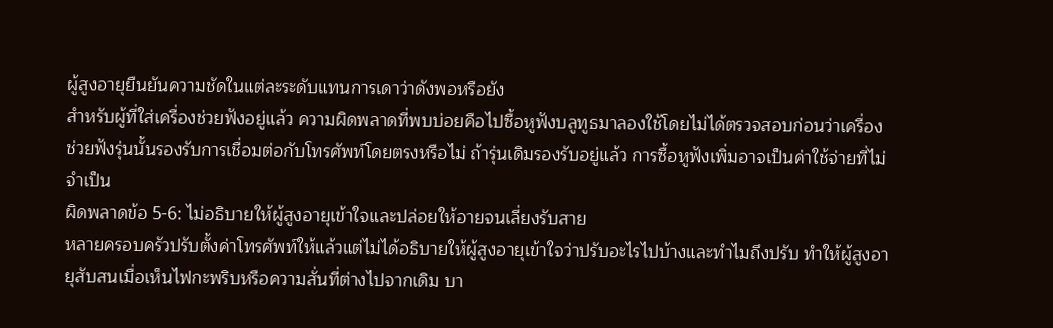ผู้สูงอายุยืนยันความชัดในแต่ละระดับแทนการเดาว่าดังพอหรือยัง
สำหรับผู้ที่ใส่เครื่องช่วยฟังอยู่แล้ว ความผิดพลาดที่พบบ่อยคือไปซื้อหูฟังบลูทูธมาลองใช้โดยไม่ได้ตรวจสอบก่อนว่าเครื่องช่วยฟังรุ่นนั้นรองรับการเชื่อมต่อกับโทรศัพท์โดยตรงหรือไม่ ถ้ารุ่นเดิมรองรับอยู่แล้ว การซื้อหูฟังเพิ่มอาจเป็นค่าใช้จ่ายที่ไม่จำเป็น
ผิดพลาดข้อ 5-6: ไม่อธิบายให้ผู้สูงอายุเข้าใจและปล่อยให้อายจนเลี่ยงรับสาย
หลายครอบครัวปรับตั้งค่าโทรศัพท์ให้แล้วแต่ไม่ได้อธิบายให้ผู้สูงอายุเข้าใจว่าปรับอะไรไปบ้างและทำไมถึงปรับ ทำให้ผู้สูงอายุสับสนเมื่อเห็นไฟกะพริบหรือความสั่นที่ต่างไปจากเดิม บา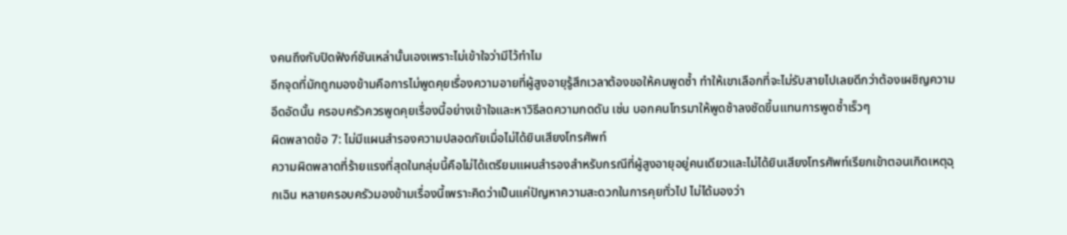งคนถึงกับปิดฟังก์ชันเหล่านั้นเองเพราะไม่เข้าใจว่ามีไว้ทำไม
อีกจุดที่มักถูกมองข้ามคือการไม่พูดคุยเรื่องความอายที่ผู้สูงอายุรู้สึกเวลาต้องขอให้คนพูดซ้ำ ทำให้เขาเลือกที่จะไม่รับสายไปเลยดีกว่าต้องเผชิญความอึดอัดนั้น ครอบครัวควรพูดคุยเรื่องนี้อย่างเข้าใจและหาวิธีลดความกดดัน เช่น บอกคนโทรมาให้พูดช้าลงชัดขึ้นแทนการพูดซ้ำเร็วๆ
ผิดพลาดข้อ 7: ไม่มีแผนสำรองความปลอดภัยเมื่อไม่ได้ยินเสียงโทรศัพท์
ความผิดพลาดที่ร้ายแรงที่สุดในกลุ่มนี้คือไม่ได้เตรียมแผนสำรองสำหรับกรณีที่ผู้สูงอายุอยู่คนเดียวและไม่ได้ยินเสียงโทรศัพท์เรียกเข้าตอนเกิดเหตุฉุกเฉิน หลายครอบครัวมองข้ามเรื่องนี้เพราะคิดว่าเป็นแค่ปัญหาความสะดวกในการคุยทั่วไป ไม่ได้มองว่า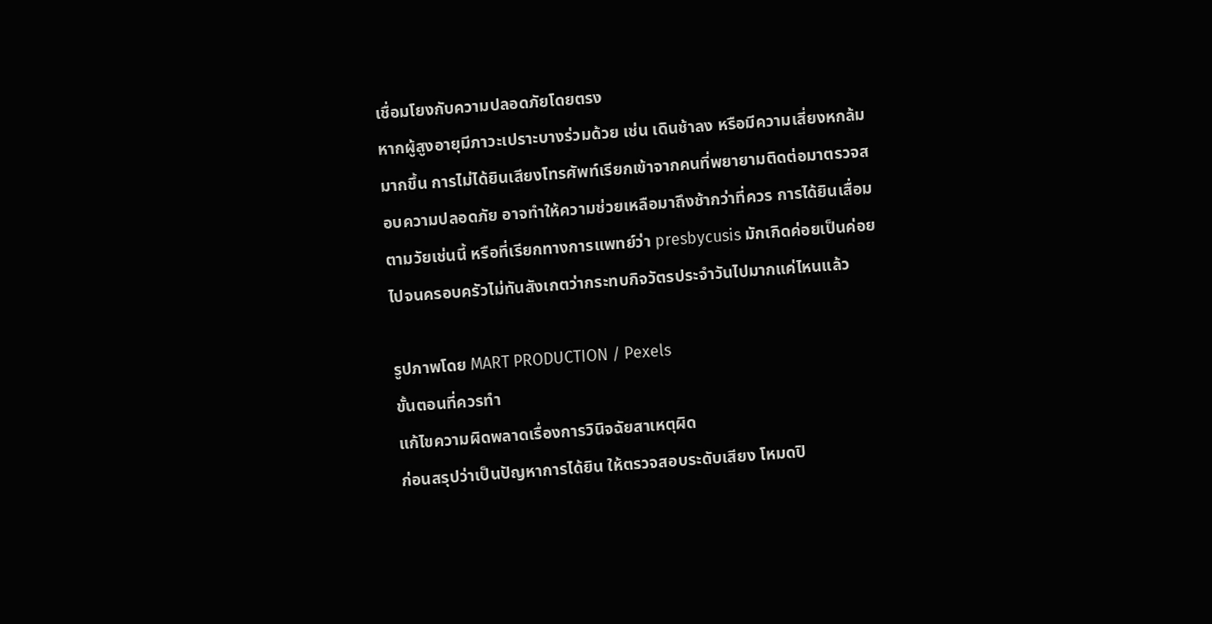เชื่อมโยงกับความปลอดภัยโดยตรง
หากผู้สูงอายุมีภาวะเปราะบางร่วมด้วย เช่น เดินช้าลง หรือมีความเสี่ยงหกล้มมากขึ้น การไม่ได้ยินเสียงโทรศัพท์เรียกเข้าจากคนที่พยายามติดต่อมาตรวจสอบความปลอดภัย อาจทำให้ความช่วยเหลือมาถึงช้ากว่าที่ควร การได้ยินเสื่อมตามวัยเช่นนี้ หรือที่เรียกทางการแพทย์ว่า presbycusis มักเกิดค่อยเป็นค่อยไปจนครอบครัวไม่ทันสังเกตว่ากระทบกิจวัตรประจำวันไปมากแค่ไหนแล้ว

รูปภาพโดย MART PRODUCTION / Pexels
ขั้นตอนที่ควรทำ
แก้ไขความผิดพลาดเรื่องการวินิจฉัยสาเหตุผิด
ก่อนสรุปว่าเป็นปัญหาการได้ยิน ให้ตรวจสอบระดับเสียง โหมดปิ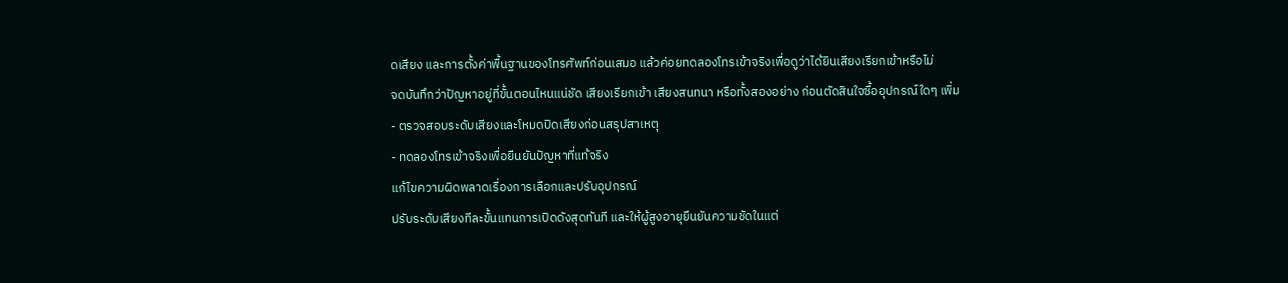ดเสียง และการตั้งค่าพื้นฐานของโทรศัพท์ก่อนเสมอ แล้วค่อยทดลองโทรเข้าจริงเพื่อดูว่าได้ยินเสียงเรียกเข้าหรือไม่
จดบันทึกว่าปัญหาอยู่ที่ขั้นตอนไหนแน่ชัด เสียงเรียกเข้า เสียงสนทนา หรือทั้งสองอย่าง ก่อนตัดสินใจซื้ออุปกรณ์ใดๆ เพิ่ม
- ตรวจสอบระดับเสียงและโหมดปิดเสียงก่อนสรุปสาเหตุ
- ทดลองโทรเข้าจริงเพื่อยืนยันปัญหาที่แท้จริง
แก้ไขความผิดพลาดเรื่องการเลือกและปรับอุปกรณ์
ปรับระดับเสียงทีละขั้นแทนการเปิดดังสุดทันที และให้ผู้สูงอายุยืนยันความชัดในแต่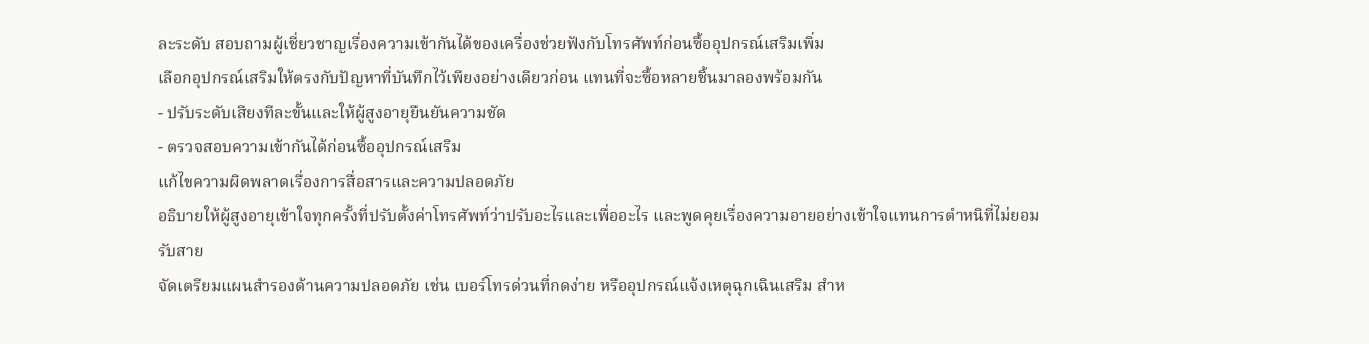ละระดับ สอบถามผู้เชี่ยวชาญเรื่องความเข้ากันได้ของเครื่องช่วยฟังกับโทรศัพท์ก่อนซื้ออุปกรณ์เสริมเพิ่ม
เลือกอุปกรณ์เสริมให้ตรงกับปัญหาที่บันทึกไว้เพียงอย่างเดียวก่อน แทนที่จะซื้อหลายชิ้นมาลองพร้อมกัน
- ปรับระดับเสียงทีละขั้นและให้ผู้สูงอายุยืนยันความชัด
- ตรวจสอบความเข้ากันได้ก่อนซื้ออุปกรณ์เสริม
แก้ไขความผิดพลาดเรื่องการสื่อสารและความปลอดภัย
อธิบายให้ผู้สูงอายุเข้าใจทุกครั้งที่ปรับตั้งค่าโทรศัพท์ว่าปรับอะไรและเพื่ออะไร และพูดคุยเรื่องความอายอย่างเข้าใจแทนการตำหนิที่ไม่ยอมรับสาย
จัดเตรียมแผนสำรองด้านความปลอดภัย เช่น เบอร์โทรด่วนที่กดง่าย หรืออุปกรณ์แจ้งเหตุฉุกเฉินเสริม สำห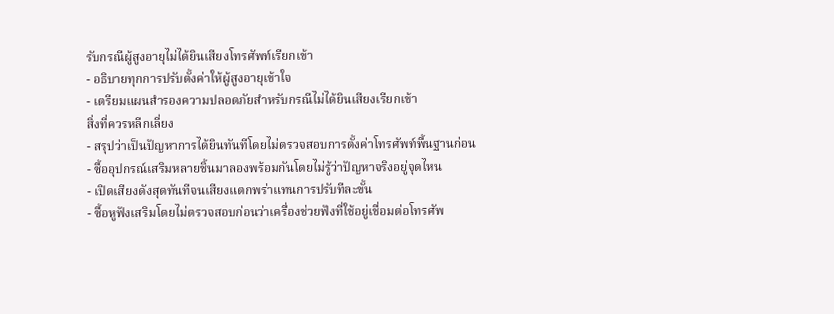รับกรณีผู้สูงอายุไม่ได้ยินเสียงโทรศัพท์เรียกเข้า
- อธิบายทุกการปรับตั้งค่าให้ผู้สูงอายุเข้าใจ
- เตรียมแผนสำรองความปลอดภัยสำหรับกรณีไม่ได้ยินเสียงเรียกเข้า
สิ่งที่ควรหลีกเลี่ยง
- สรุปว่าเป็นปัญหาการได้ยินทันทีโดยไม่ตรวจสอบการตั้งค่าโทรศัพท์พื้นฐานก่อน
- ซื้ออุปกรณ์เสริมหลายชิ้นมาลองพร้อมกันโดยไม่รู้ว่าปัญหาจริงอยู่จุดไหน
- เปิดเสียงดังสุดทันทีจนเสียงแตกพร่าแทนการปรับทีละขั้น
- ซื้อหูฟังเสริมโดยไม่ตรวจสอบก่อนว่าเครื่องช่วยฟังที่ใช้อยู่เชื่อมต่อโทรศัพ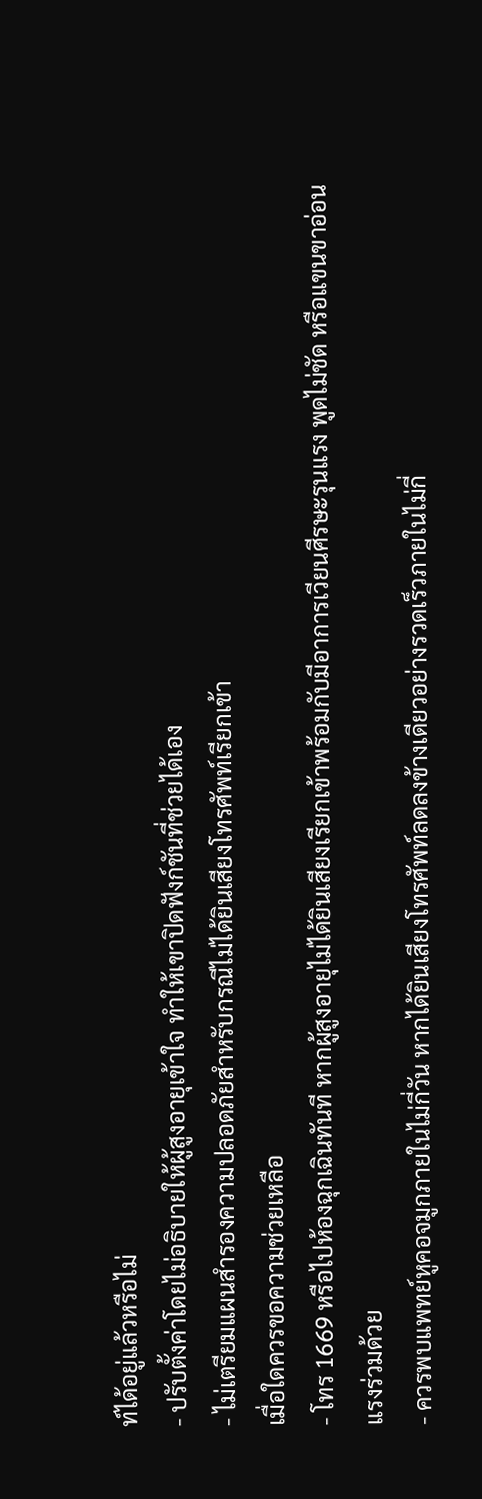ท์ได้อยู่แล้วหรือไม่
- ปรับตั้งค่าโดยไม่อธิบายให้ผู้สูงอายุเข้าใจ ทำให้เขาปิดฟังก์ชันที่ช่วยได้เอง
- ไม่เตรียมแผนสำรองความปลอดภัยสำหรับกรณีไม่ได้ยินเสียงโทรศัพท์เรียกเข้า
เมื่อใดควรขอความช่วยเหลือ
- โทร 1669 หรือไปห้องฉุกเฉินทันที หากผู้สูงอายุไม่ได้ยินเสียงเรียกเข้าพร้อมกับมีอาการเวียนศีรษะรุนแรง พูดไม่ชัด หรือแขนขาอ่อนแรงร่วมด้วย
- ควรพบแพทย์หูคอจมูกภายในไม่กี่วัน หากได้ยินเสียงโทรศัพท์ลดลงข้างเดียวอย่างรวดเร็วภายในไม่กี่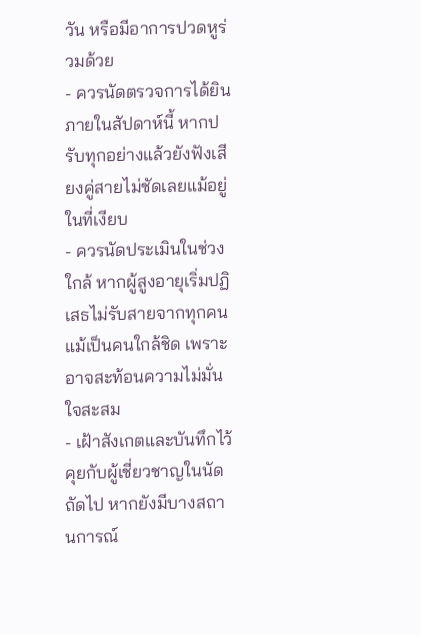วัน หรือมีอาการปวดหูร่วมด้วย
- ควรนัดตรวจการได้ยินภายในสัปดาห์นี้ หากปรับทุกอย่างแล้วยังฟังเสียงคู่สายไม่ชัดเลยแม้อยู่ในที่เงียบ
- ควรนัดประเมินในช่วงใกล้ หากผู้สูงอายุเริ่มปฏิเสธไม่รับสายจากทุกคนแม้เป็นคนใกล้ชิด เพราะอาจสะท้อนความไม่มั่นใจสะสม
- เฝ้าสังเกตและบันทึกไว้คุยกับผู้เชี่ยวชาญในนัดถัดไป หากยังมีบางสถานการณ์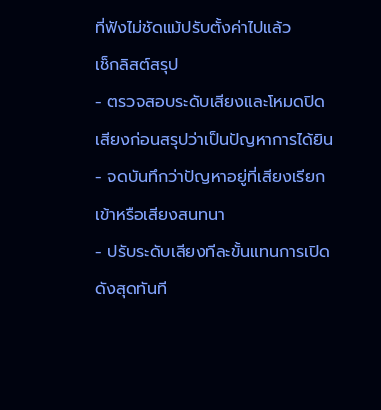ที่ฟังไม่ชัดแม้ปรับตั้งค่าไปแล้ว
เช็กลิสต์สรุป
- ตรวจสอบระดับเสียงและโหมดปิดเสียงก่อนสรุปว่าเป็นปัญหาการได้ยิน
- จดบันทึกว่าปัญหาอยู่ที่เสียงเรียกเข้าหรือเสียงสนทนา
- ปรับระดับเสียงทีละขั้นแทนการเปิดดังสุดทันที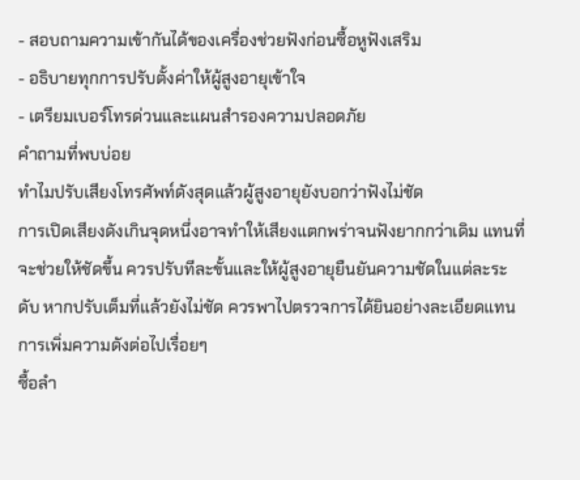- สอบถามความเข้ากันได้ของเครื่องช่วยฟังก่อนซื้อหูฟังเสริม
- อธิบายทุกการปรับตั้งค่าให้ผู้สูงอายุเข้าใจ
- เตรียมเบอร์โทรด่วนและแผนสำรองความปลอดภัย
คำถามที่พบบ่อย
ทำไมปรับเสียงโทรศัพท์ดังสุดแล้วผู้สูงอายุยังบอกว่าฟังไม่ชัด
การเปิดเสียงดังเกินจุดหนึ่งอาจทำให้เสียงแตกพร่าจนฟังยากกว่าเดิม แทนที่จะช่วยให้ชัดขึ้น ควรปรับทีละขั้นและให้ผู้สูงอายุยืนยันความชัดในแต่ละระดับ หากปรับเต็มที่แล้วยังไม่ชัด ควรพาไปตรวจการได้ยินอย่างละเอียดแทนการเพิ่มความดังต่อไปเรื่อยๆ
ซื้อลำ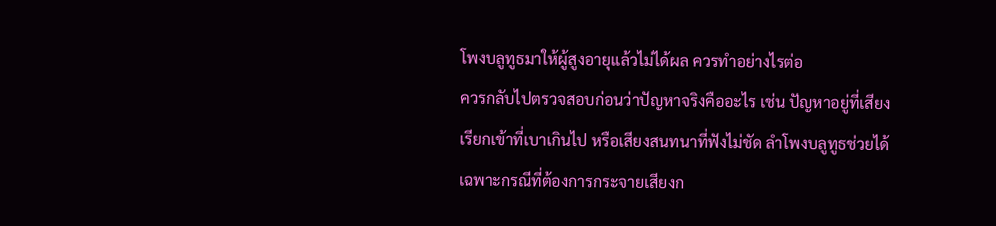โพงบลูทูธมาให้ผู้สูงอายุแล้วไม่ได้ผล ควรทำอย่างไรต่อ
ควรกลับไปตรวจสอบก่อนว่าปัญหาจริงคืออะไร เช่น ปัญหาอยู่ที่เสียงเรียกเข้าที่เบาเกินไป หรือเสียงสนทนาที่ฟังไม่ชัด ลำโพงบลูทูธช่วยได้เฉพาะกรณีที่ต้องการกระจายเสียงก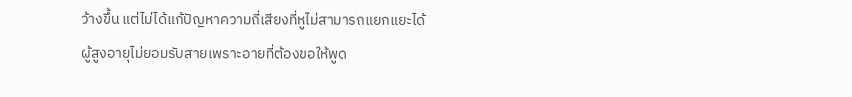ว้างขึ้น แต่ไม่ได้แก้ปัญหาความถี่เสียงที่หูไม่สามารถแยกแยะได้
ผู้สูงอายุไม่ยอมรับสายเพราะอายที่ต้องขอให้พูด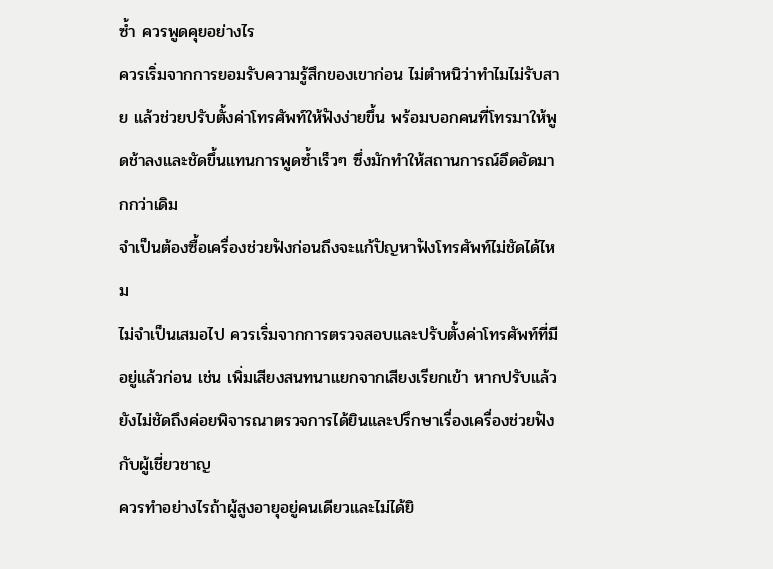ซ้ำ ควรพูดคุยอย่างไร
ควรเริ่มจากการยอมรับความรู้สึกของเขาก่อน ไม่ตำหนิว่าทำไมไม่รับสาย แล้วช่วยปรับตั้งค่าโทรศัพท์ให้ฟังง่ายขึ้น พร้อมบอกคนที่โทรมาให้พูดช้าลงและชัดขึ้นแทนการพูดซ้ำเร็วๆ ซึ่งมักทำให้สถานการณ์อึดอัดมากกว่าเดิม
จำเป็นต้องซื้อเครื่องช่วยฟังก่อนถึงจะแก้ปัญหาฟังโทรศัพท์ไม่ชัดได้ไหม
ไม่จำเป็นเสมอไป ควรเริ่มจากการตรวจสอบและปรับตั้งค่าโทรศัพท์ที่มีอยู่แล้วก่อน เช่น เพิ่มเสียงสนทนาแยกจากเสียงเรียกเข้า หากปรับแล้วยังไม่ชัดถึงค่อยพิจารณาตรวจการได้ยินและปรึกษาเรื่องเครื่องช่วยฟังกับผู้เชี่ยวชาญ
ควรทำอย่างไรถ้าผู้สูงอายุอยู่คนเดียวและไม่ได้ยิ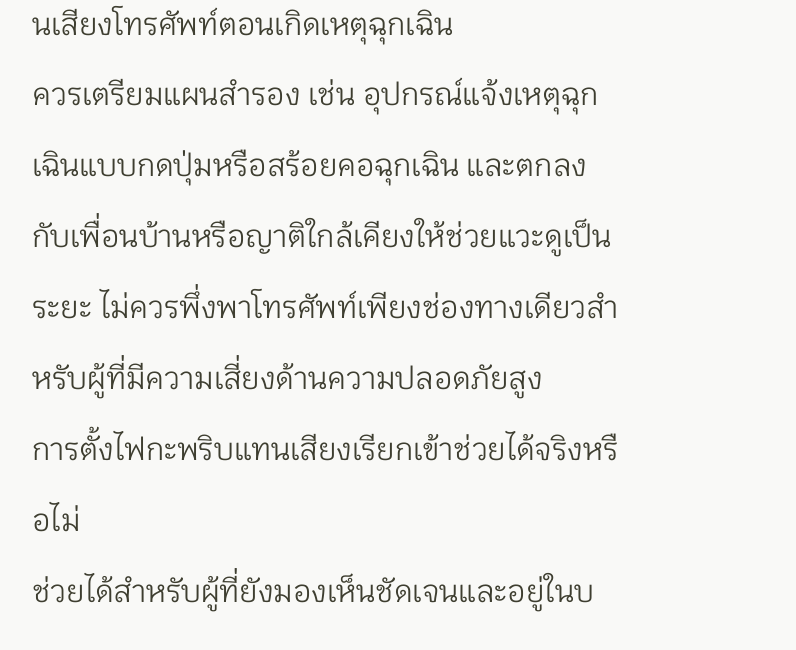นเสียงโทรศัพท์ตอนเกิดเหตุฉุกเฉิน
ควรเตรียมแผนสำรอง เช่น อุปกรณ์แจ้งเหตุฉุกเฉินแบบกดปุ่มหรือสร้อยคอฉุกเฉิน และตกลงกับเพื่อนบ้านหรือญาติใกล้เคียงให้ช่วยแวะดูเป็นระยะ ไม่ควรพึ่งพาโทรศัพท์เพียงช่องทางเดียวสำหรับผู้ที่มีความเสี่ยงด้านความปลอดภัยสูง
การตั้งไฟกะพริบแทนเสียงเรียกเข้าช่วยได้จริงหรือไม่
ช่วยได้สำหรับผู้ที่ยังมองเห็นชัดเจนและอยู่ในบ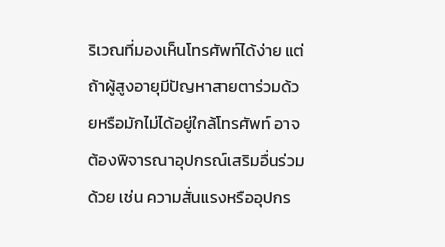ริเวณที่มองเห็นโทรศัพท์ได้ง่าย แต่ถ้าผู้สูงอายุมีปัญหาสายตาร่วมด้วยหรือมักไม่ได้อยู่ใกล้โทรศัพท์ อาจต้องพิจารณาอุปกรณ์เสริมอื่นร่วมด้วย เช่น ความสั่นแรงหรืออุปกร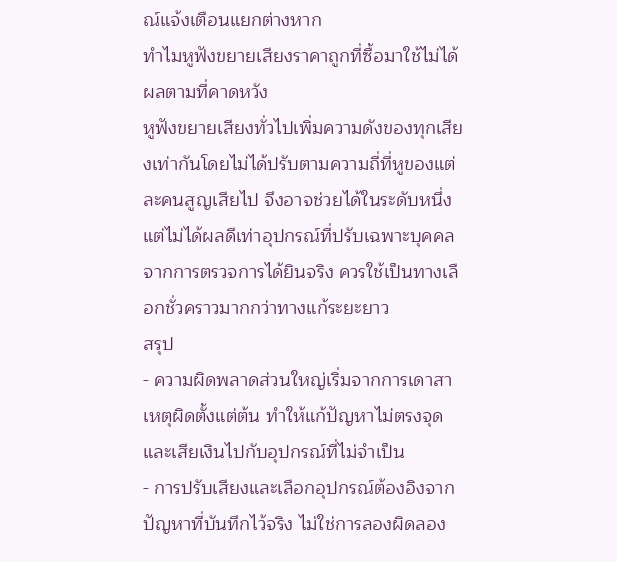ณ์แจ้งเตือนแยกต่างหาก
ทำไมหูฟังขยายเสียงราคาถูกที่ซื้อมาใช้ไม่ได้ผลตามที่คาดหวัง
หูฟังขยายเสียงทั่วไปเพิ่มความดังของทุกเสียงเท่ากันโดยไม่ได้ปรับตามความถี่ที่หูของแต่ละคนสูญเสียไป จึงอาจช่วยได้ในระดับหนึ่งแต่ไม่ได้ผลดีเท่าอุปกรณ์ที่ปรับเฉพาะบุคคลจากการตรวจการได้ยินจริง ควรใช้เป็นทางเลือกชั่วคราวมากกว่าทางแก้ระยะยาว
สรุป
- ความผิดพลาดส่วนใหญ่เริ่มจากการเดาสาเหตุผิดตั้งแต่ต้น ทำให้แก้ปัญหาไม่ตรงจุดและเสียเงินไปกับอุปกรณ์ที่ไม่จำเป็น
- การปรับเสียงและเลือกอุปกรณ์ต้องอิงจากปัญหาที่บันทึกไว้จริง ไม่ใช่การลองผิดลอง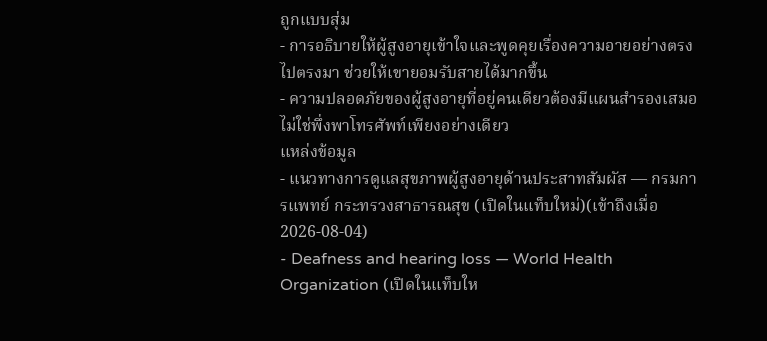ถูกแบบสุ่ม
- การอธิบายให้ผู้สูงอายุเข้าใจและพูดคุยเรื่องความอายอย่างตรงไปตรงมา ช่วยให้เขายอมรับสายได้มากขึ้น
- ความปลอดภัยของผู้สูงอายุที่อยู่คนเดียวต้องมีแผนสำรองเสมอ ไม่ใช่พึ่งพาโทรศัพท์เพียงอย่างเดียว
แหล่งข้อมูล
- แนวทางการดูแลสุขภาพผู้สูงอายุด้านประสาทสัมผัส — กรมการแพทย์ กระทรวงสาธารณสุข (เปิดในแท็บใหม่)(เข้าถึงเมื่อ 2026-08-04)
- Deafness and hearing loss — World Health Organization (เปิดในแท็บให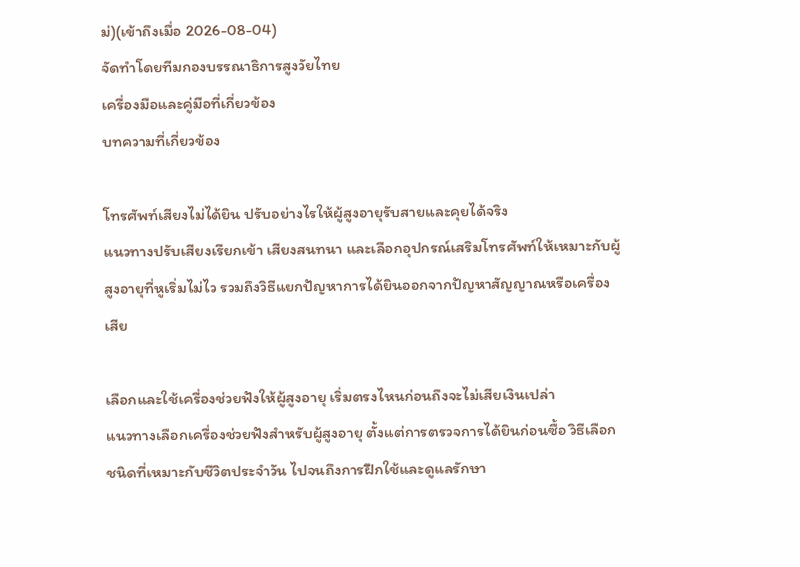ม่)(เข้าถึงเมื่อ 2026-08-04)
จัดทำโดยทีมกองบรรณาธิการสูงวัยไทย
เครื่องมือและคู่มือที่เกี่ยวข้อง
บทความที่เกี่ยวข้อง

โทรศัพท์เสียงไม่ได้ยิน ปรับอย่างไรให้ผู้สูงอายุรับสายและคุยได้จริง
แนวทางปรับเสียงเรียกเข้า เสียงสนทนา และเลือกอุปกรณ์เสริมโทรศัพท์ให้เหมาะกับผู้สูงอายุที่หูเริ่มไม่ไว รวมถึงวิธีแยกปัญหาการได้ยินออกจากปัญหาสัญญาณหรือเครื่องเสีย

เลือกและใช้เครื่องช่วยฟังให้ผู้สูงอายุ เริ่มตรงไหนก่อนถึงจะไม่เสียเงินเปล่า
แนวทางเลือกเครื่องช่วยฟังสำหรับผู้สูงอายุ ตั้งแต่การตรวจการได้ยินก่อนซื้อ วิธีเลือกชนิดที่เหมาะกับชีวิตประจำวัน ไปจนถึงการฝึกใช้และดูแลรักษา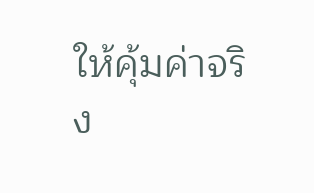ให้คุ้มค่าจริง